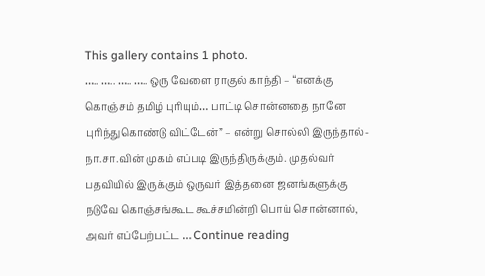This gallery contains 1 photo.
….. ….. ….. ….. ஒரு வேளை ராகுல் காந்தி – “எனக்கு கொஞ்சம் தமிழ் புரியும்… பாட்டி சொன்னதை நானே புரிந்துகொண்டு விட்டேன்” – என்று சொல்லி இருந்தால்- நா.சா.வின் முகம் எப்படி இருந்திருக்கும். முதல்வர் பதவியில் இருக்கும் ஒருவர் இத்தனை ஜனங்களுக்கு நடுவே கொஞ்சங்கூட கூச்சமின்றி பொய் சொன்னால், அவர் எப்பேற்பட்ட … Continue reading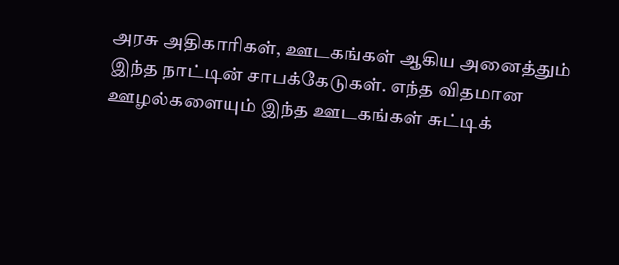அரசு அதிகாரிகள், ஊடகங்கள் ஆகிய அனைத்தும் இந்த நாட்டின் சாபக்கேடுகள். எந்த விதமான ஊழல்களையும் இந்த ஊடகங்கள் சுட்டிக்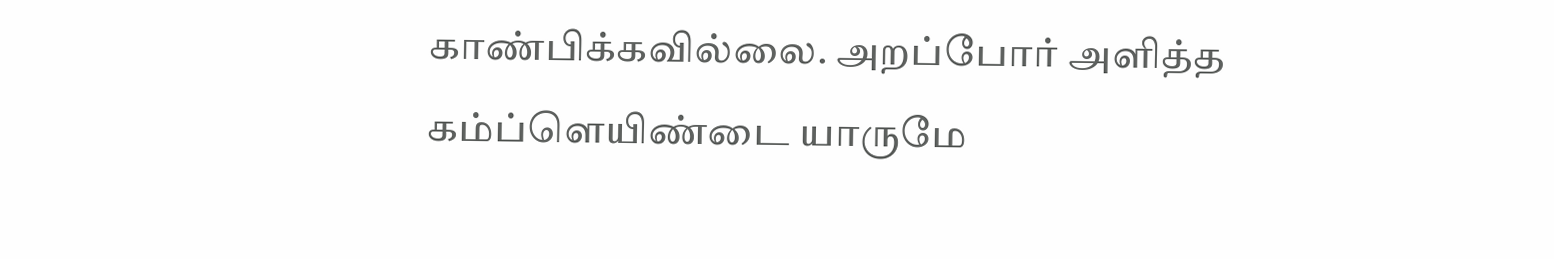காண்பிக்கவில்லை. அறப்போர் அளித்த கம்ப்ளெயிண்டை யாருமே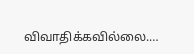விவாதிக்கவில்லை.…